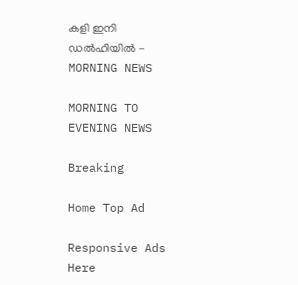കളി ഇനി ഡൽഹിയിൽ - MORNING NEWS

MORNING TO EVENING NEWS

Breaking

Home Top Ad

Responsive Ads Here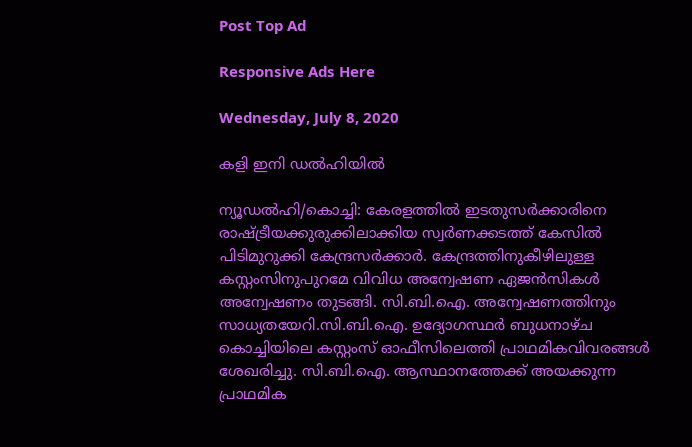Post Top Ad

Responsive Ads Here

Wednesday, July 8, 2020

കളി ഇനി ഡൽഹിയിൽ

ന്യൂഡൽഹി/കൊച്ചി: കേരളത്തിൽ ഇടതുസർക്കാരിനെ രാഷ്ട്രീയക്കുരുക്കിലാക്കിയ സ്വർണക്കടത്ത് കേസിൽ പിടിമുറുക്കി കേന്ദ്രസർക്കാർ. കേന്ദ്രത്തിനുകീഴിലുള്ള കസ്റ്റംസിനുപുറമേ വിവിധ അന്വേഷണ ഏജൻസികൾ അന്വേഷണം തുടങ്ങി. സി.ബി.ഐ. അന്വേഷണത്തിനും സാധ്യതയേറി.സി.ബി.ഐ. ഉദ്യോഗസ്ഥർ ബുധനാഴ്ച കൊച്ചിയിലെ കസ്റ്റംസ് ഓഫീസിലെത്തി പ്രാഥമികവിവരങ്ങൾ ശേഖരിച്ചു. സി.ബി.ഐ. ആസ്ഥാനത്തേക്ക് അയക്കുന്ന പ്രാഥമിക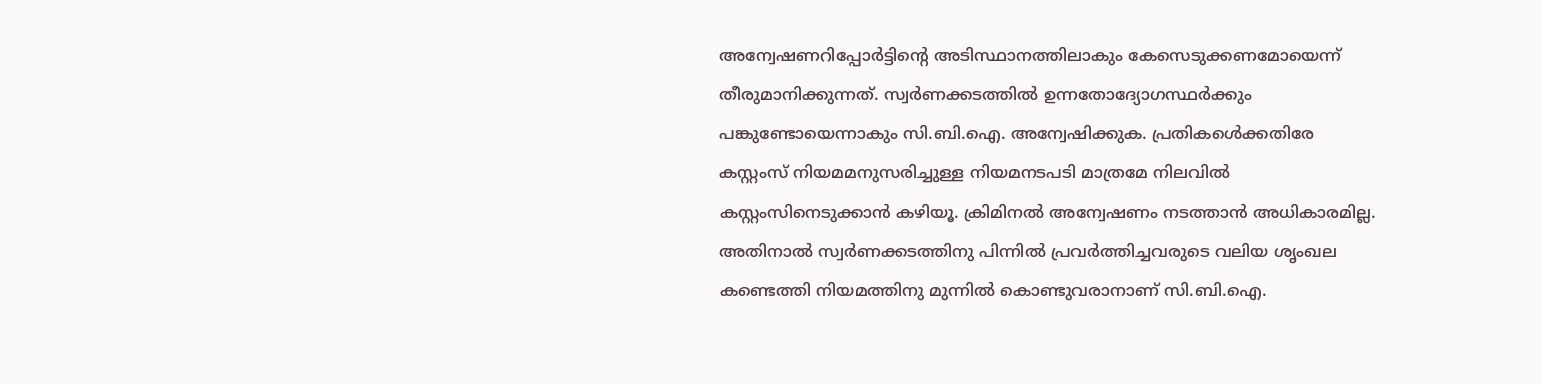അന്വേഷണറിപ്പോർട്ടിന്റെ അടിസ്ഥാനത്തിലാകും കേസെടുക്കണമോയെന്ന് തീരുമാനിക്കുന്നത്. സ്വർണക്കടത്തിൽ ഉന്നതോദ്യോഗസ്ഥർക്കും പങ്കുണ്ടോയെന്നാകും സി.ബി.ഐ. അന്വേഷിക്കുക. പ്രതികൾെക്കതിരേ കസ്റ്റംസ് നിയമമനുസരിച്ചുള്ള നിയമനടപടി മാത്രമേ നിലവിൽ കസ്റ്റംസിനെടുക്കാൻ കഴിയൂ. ക്രിമിനൽ അന്വേഷണം നടത്താൻ അധികാരമില്ല. അതിനാൽ സ്വർണക്കടത്തിനു പിന്നിൽ പ്രവർത്തിച്ചവരുടെ വലിയ ശൃംഖല കണ്ടെത്തി നിയമത്തിനു മുന്നിൽ കൊണ്ടുവരാനാണ് സി.ബി.ഐ.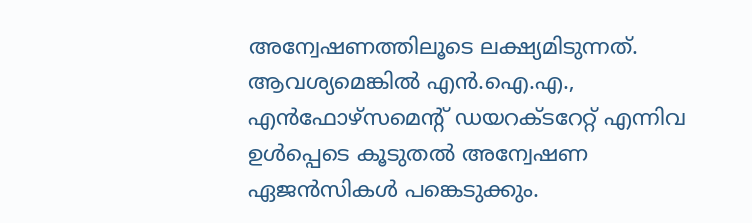അന്വേഷണത്തിലൂടെ ലക്ഷ്യമിടുന്നത്. ആവശ്യമെങ്കിൽ എൻ.ഐ.എ., എൻഫോഴ്‌സമെന്റ് ഡയറക്ടറേറ്റ് എന്നിവ ഉൾപ്പെടെ കൂടുതൽ അന്വേഷണ ഏജൻസികൾ പങ്കെടുക്കും.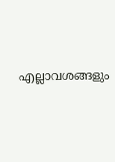എല്ലാവശങ്ങളും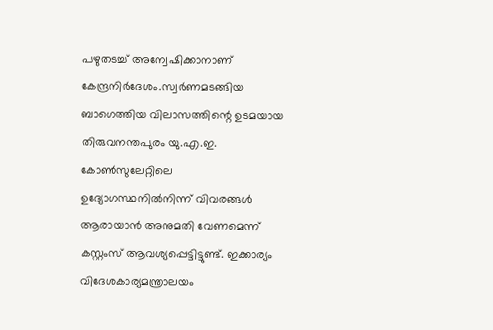പഴുതടച്ച് അന്വേഷിക്കാനാണ് കേന്ദ്രനിർദേശം.സ്വർണമടങ്ങിയ ബാഗെത്തിയ വിലാസത്തിന്റെ ഉടമയായ തിരുവനന്തപുരം യു.എ.ഇ. കോൺസുലേറ്റിലെ ഉദ്യോഗസ്ഥനിൽനിന്ന് വിവരങ്ങൾ ആരായാൻ അനുമതി വേണമെന്ന് കസ്റ്റംസ് ആവശ്യപ്പെട്ടിട്ടുണ്ട്. ഇക്കാര്യം വിദേശകാര്യമന്ത്രാലയം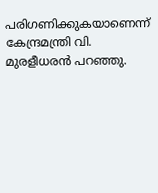പരിഗണിക്കുകയാണെന്ന് കേന്ദ്രമന്ത്രി വി. മുരളീധരൻ പറഞ്ഞു.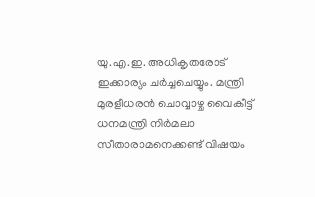യു.എ.ഇ. അധികൃതരോട് ഇക്കാര്യം ചർച്ചചെയ്യും. മന്ത്രി മുരളീധരൻ ചൊവ്വാഴ്ച വൈകീട്ട് ധനമന്ത്രി നിർമലാ സീതാരാമനെക്കണ്ട് വിഷയം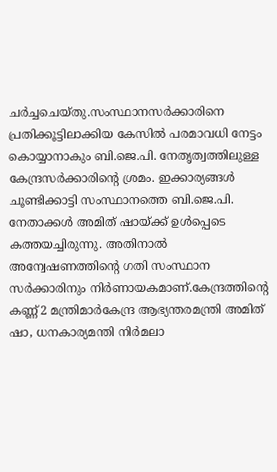ചർച്ചചെയ്തു.സംസ്ഥാനസർക്കാരിനെ പ്രതിക്കൂട്ടിലാക്കിയ കേസിൽ പരമാവധി നേട്ടം കൊയ്യാനാകും ബി.ജെ.പി. നേതൃത്വത്തിലുള്ള കേന്ദ്രസർക്കാരിന്റെ ശ്രമം. ഇക്കാര്യങ്ങൾ ചൂണ്ടിക്കാട്ടി സംസ്ഥാനത്തെ ബി.ജെ.പി. നേതാക്കൾ അമിത് ഷായ്ക്ക് ഉൾപ്പെടെ കത്തയച്ചിരുന്നു. അതിനാൽ അന്വേഷണത്തിന്റെ ഗതി സംസ്ഥാന സർക്കാരിനും നിർണായകമാണ്.കേന്ദ്രത്തിന്റെ കണ്ണ്2 മന്ത്രിമാർകേന്ദ്ര ആഭ്യന്തരമന്ത്രി അമിത് ഷാ, ധനകാര്യമന്തി നിർമലാ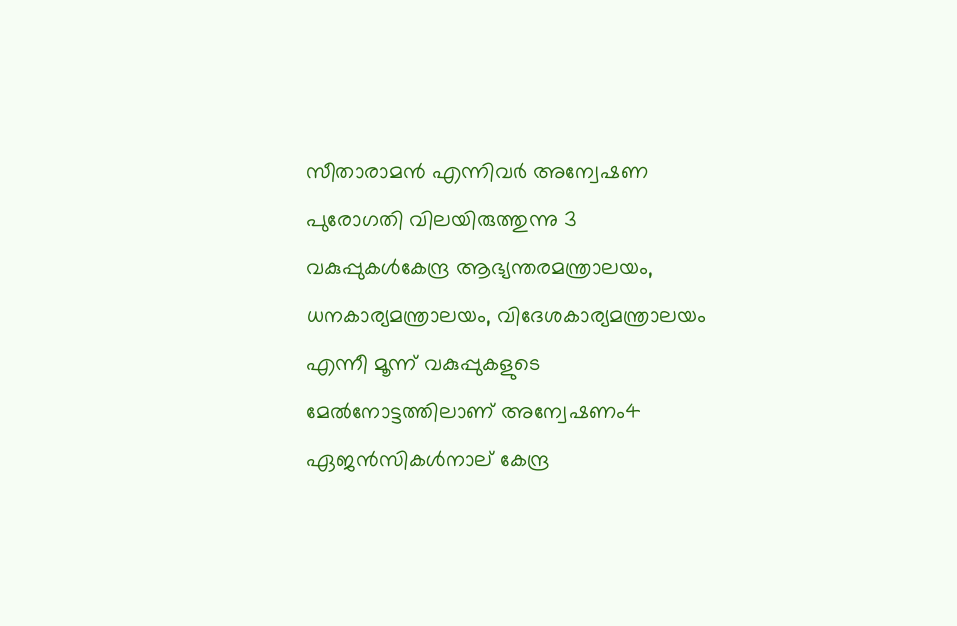സീതാരാമൻ എന്നിവർ അന്വേഷണ പുരോഗതി വിലയിരുത്തുന്നു 3 വകുപ്പുകൾകേന്ദ്ര ആഭ്യന്തരമന്ത്രാലയം, ധനകാര്യമന്ത്രാലയം, വിദേശകാര്യമന്ത്രാലയം എന്നീ മൂന്ന് വകുപ്പുകളുടെ മേൽനോട്ടത്തിലാണ് അന്വേഷണം4 ഏജൻസികൾനാല് കേന്ദ്ര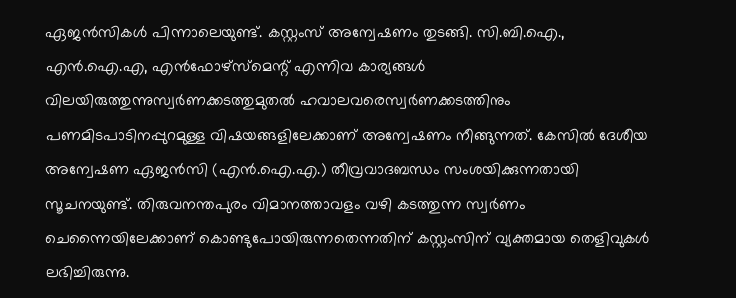ഏജൻസികൾ പിന്നാലെയുണ്ട്. കസ്റ്റംസ് അന്വേഷണം തുടങ്ങി. സി.ബി.ഐ., എൻ.ഐ.എ, എൻഫോഴ്‌സ്‌മെന്റ് എന്നിവ കാര്യങ്ങൾ വിലയിരുത്തുന്നുസ്വർണക്കടത്തുമുതൽ ഹവാലവരെസ്വർണക്കടത്തിനും പണമിടപാടിനപ്പുറമുള്ള വിഷയങ്ങളിലേക്കാണ് അന്വേഷണം നീങ്ങുന്നത്. കേസിൽ ദേശീയ അന്വേഷണ ഏജൻസി (എൻ.ഐ.എ.) തീവ്രവാദബന്ധം സംശയിക്കുന്നതായി സൂചനയുണ്ട്. തിരുവനന്തപുരം വിമാനത്താവളം വഴി കടത്തുന്ന സ്വർണം ചെന്നൈയിലേക്കാണ് കൊണ്ടുപോയിരുന്നതെന്നതിന് കസ്റ്റംസിന് വ്യക്തമായ തെളിവുകൾ ലഭിച്ചിരുന്നു.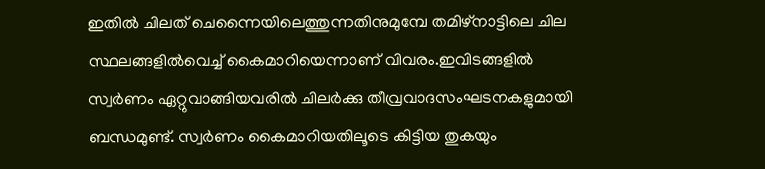ഇതിൽ ചിലത് ചെന്നൈയിലെത്തുന്നതിനുമുമ്പേ തമിഴ്‌നാട്ടിലെ ചില സ്ഥലങ്ങളിൽവെച്ച് കൈമാറിയെന്നാണ് വിവരം.ഇവിടങ്ങളിൽ സ്വർണം ഏറ്റുവാങ്ങിയവരിൽ ചിലർക്കു തീവ്രവാദസംഘടനകളുമായി ബന്ധമുണ്ട്. സ്വർണം കൈമാറിയതിലൂടെ കിട്ടിയ തുകയും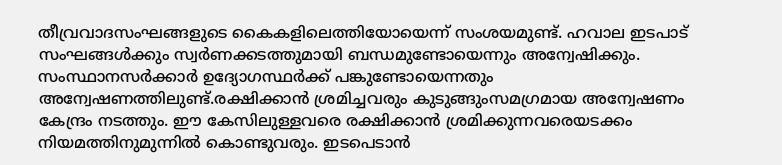തീവ്രവാദസംഘങ്ങളുടെ കൈകളിലെത്തിയോയെന്ന് സംശയമുണ്ട്. ഹവാല ഇടപാട് സംഘങ്ങൾക്കും സ്വർണക്കടത്തുമായി ബന്ധമുണ്ടോയെന്നും അന്വേഷിക്കും. സംസ്ഥാനസർക്കാർ ഉദ്യോഗസ്ഥർക്ക് പങ്കുണ്ടോയെന്നതും അന്വേഷണത്തിലുണ്ട്.രക്ഷിക്കാൻ ശ്രമിച്ചവരും കുടുങ്ങുംസമഗ്രമായ അന്വേഷണം കേന്ദ്രം നടത്തും. ഈ കേസിലുള്ളവരെ രക്ഷിക്കാൻ ശ്രമിക്കുന്നവരെയടക്കം നിയമത്തിനുമുന്നിൽ കൊണ്ടുവരും. ഇടപെടാൻ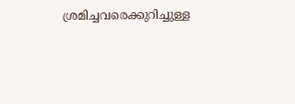ശ്രമിച്ചവരെക്കുറിച്ചുള്ള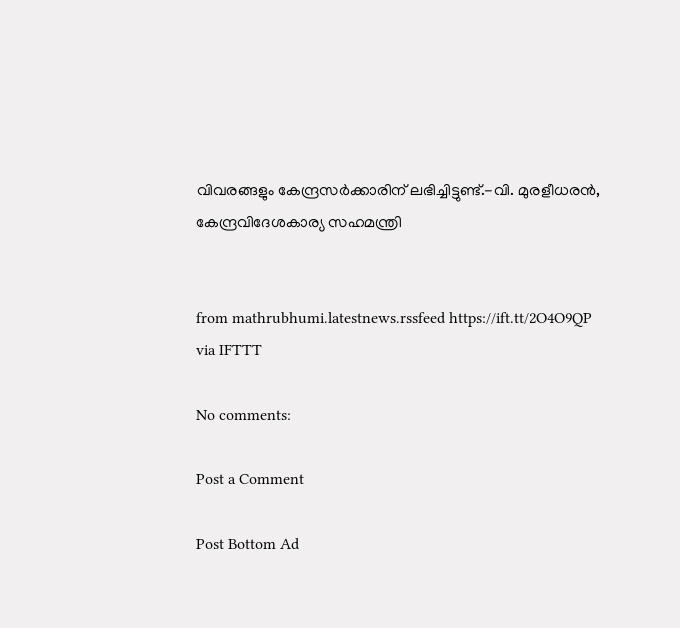വിവരങ്ങളും കേന്ദ്രസർക്കാരിന് ലഭിച്ചിട്ടുണ്ട്.-വി. മുരളീധരൻ, കേന്ദ്രവിദേശകാര്യ സഹമന്ത്രി


from mathrubhumi.latestnews.rssfeed https://ift.tt/2O4O9QP
via IFTTT

No comments:

Post a Comment

Post Bottom Ad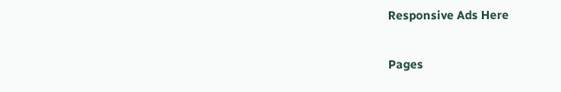Responsive Ads Here

Pages